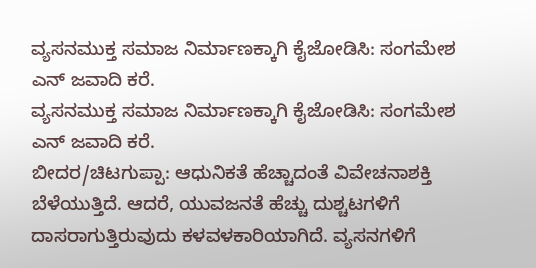ವ್ಯಸನಮುಕ್ತ ಸಮಾಜ ನಿರ್ಮಾಣಕ್ಕಾಗಿ ಕೈಜೋಡಿಸಿ: ಸಂಗಮೇಶ ಎನ್ ಜವಾದಿ ಕರೆ.
ವ್ಯಸನಮುಕ್ತ ಸಮಾಜ ನಿರ್ಮಾಣಕ್ಕಾಗಿ ಕೈಜೋಡಿಸಿ: ಸಂಗಮೇಶ ಎನ್ ಜವಾದಿ ಕರೆ.
ಬೀದರ/ಚಿಟಗುಪ್ಪಾ: ಆಧುನಿಕತೆ ಹೆಚ್ಚಾದಂತೆ ವಿವೇಚನಾಶಕ್ತಿ ಬೆಳೆಯುತ್ತಿದೆ. ಆದರೆ, ಯುವಜನತೆ ಹೆಚ್ಚು ದುಶ್ಚಟಗಳಿಗೆ ದಾಸರಾಗುತ್ತಿರುವುದು ಕಳವಳಕಾರಿಯಾಗಿದೆ. ವ್ಯಸನಗಳಿಗೆ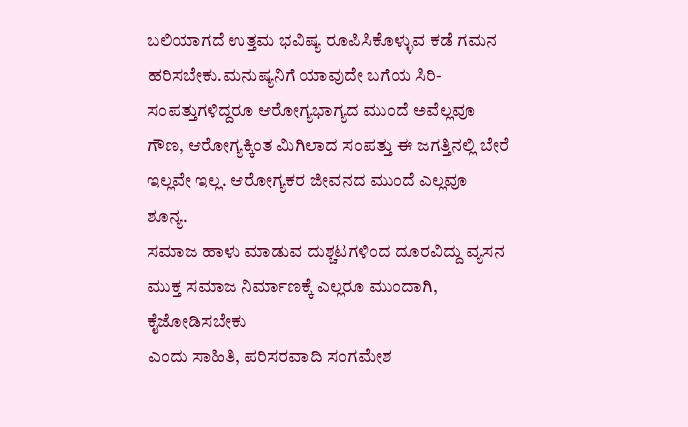ಬಲಿಯಾಗದೆ ಉತ್ತಮ ಭವಿಷ್ಯ ರೂಪಿಸಿಕೊಳ್ಳುವ ಕಡೆ ಗಮನ ಹರಿಸಬೇಕು.ಮನುಷ್ಯನಿಗೆ ಯಾವುದೇ ಬಗೆಯ ಸಿರಿ-ಸಂಪತ್ತುಗಳಿದ್ದರೂ ಆರೋಗ್ಯಭಾಗ್ಯದ ಮುಂದೆ ಅವೆಲ್ಲವೂ ಗೌಣ, ಆರೋಗ್ಯಕ್ಕಿಂತ ಮಿಗಿಲಾದ ಸಂಪತ್ತು ಈ ಜಗತ್ತಿನಲ್ಲಿ ಬೇರೆ ಇಲ್ಲವೇ ಇಲ್ಲ. ಆರೋಗ್ಯಕರ ಜೀವನದ ಮುಂದೆ ಎಲ್ಲವೂ ಶೂನ್ಯ.
ಸಮಾಜ ಹಾಳು ಮಾಡುವ ದುಶ್ಚಟಗಳಿಂದ ದೂರವಿದ್ದು ವ್ಯಸನ ಮುಕ್ತ ಸಮಾಜ ನಿರ್ಮಾಣಕ್ಕೆ ಎಲ್ಲರೂ ಮುಂದಾಗಿ, ಕೈಜೋಡಿಸಬೇಕು
ಎಂದು ಸಾಹಿತಿ, ಪರಿಸರವಾದಿ ಸಂಗಮೇಶ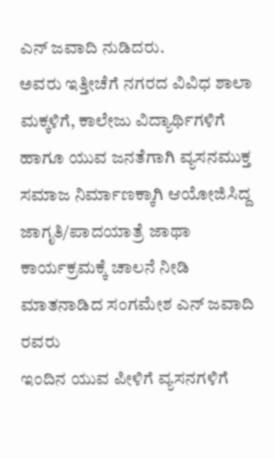ಎನ್ ಜವಾದಿ ನುಡಿದರು.
ಅವರು ಇತ್ತೀಚೆಗೆ ನಗರದ ವಿವಿಧ ಶಾಲಾ ಮಕ್ಕಳಿಗೆ, ಕಾಲೇಜು ವಿದ್ಯಾರ್ಥಿಗಳಿಗೆ ಹಾಗೂ ಯುವ ಜನತೆಗಾಗಿ ವ್ಯಸನಮುಕ್ತ ಸಮಾಜ ನಿರ್ಮಾಣಕ್ಕಾಗಿ ಆಯೋಜಿಸಿದ್ದ ಜಾಗೃತಿ/ಪಾದಯಾತ್ರೆ ಜಾಥಾ ಕಾರ್ಯಕ್ರಮಕ್ಕೆ ಚಾಲನೆ ನೀಡಿ ಮಾತನಾಡಿದ ಸಂಗಮೇಶ ಎನ್ ಜವಾದಿ ರವರು
ಇಂದಿನ ಯುವ ಪೀಳಿಗೆ ವ್ಯಸನಗಳಿಗೆ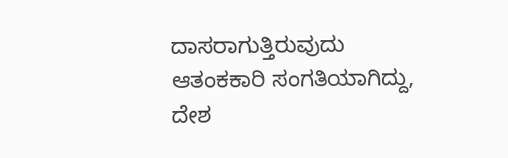ದಾಸರಾಗುತ್ತಿರುವುದು ಆತಂಕಕಾರಿ ಸಂಗತಿಯಾಗಿದ್ದು, ದೇಶ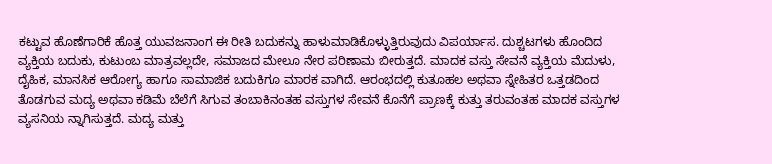ಕಟ್ಟುವ ಹೊಣೆಗಾರಿಕೆ ಹೊತ್ತ ಯುವಜನಾಂಗ ಈ ರೀತಿ ಬದುಕನ್ನು ಹಾಳುಮಾಡಿಕೊಳ್ಳುತ್ತಿರುವುದು ವಿಪರ್ಯಾಸ. ದುಶ್ಚಟಗಳು ಹೊಂದಿದ ವ್ಯಕ್ತಿಯ ಬದುಕು, ಕುಟುಂಬ ಮಾತ್ರವಲ್ಲದೇ, ಸಮಾಜದ ಮೇಲೂ ನೇರ ಪರಿಣಾಮ ಬೀರುತ್ತದೆ. ಮಾದಕ ವಸ್ತು ಸೇವನೆ ವ್ಯಕ್ತಿಯ ಮೆದುಳು, ದೈಹಿಕ, ಮಾನಸಿಕ ಆರೋಗ್ಯ ಹಾಗೂ ಸಾಮಾಜಿಕ ಬದುಕಿಗೂ ಮಾರಕ ವಾಗಿದೆ. ಆರಂಭದಲ್ಲಿ ಕುತೂಹಲ ಅಥವಾ ಸ್ನೇಹಿತರ ಒತ್ತಡದಿಂದ ತೊಡಗುವ ಮದ್ಯ ಅಥವಾ ಕಡಿಮೆ ಬೆಲೆಗೆ ಸಿಗುವ ತಂಬಾಕಿನಂತಹ ವಸ್ತುಗಳ ಸೇವನೆ ಕೊನೆಗೆ ಪ್ರಾಣಕ್ಕೆ ಕುತ್ತು ತರುವಂತಹ ಮಾದಕ ವಸ್ತುಗಳ ವ್ಯಸನಿಯ ನ್ನಾಗಿಸುತ್ತದೆ. ಮದ್ಯ ಮತ್ತು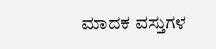ಮಾದಕ ವಸ್ತುಗಳ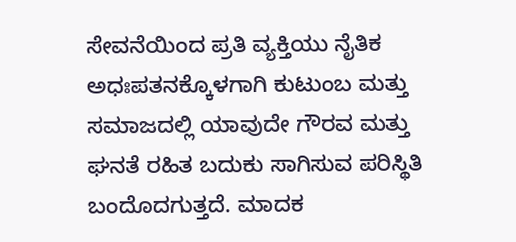ಸೇವನೆಯಿಂದ ಪ್ರತಿ ವ್ಯಕ್ತಿಯು ನೈತಿಕ ಅಧಃಪತನಕ್ಕೊಳಗಾಗಿ ಕುಟುಂಬ ಮತ್ತು ಸಮಾಜದಲ್ಲಿ ಯಾವುದೇ ಗೌರವ ಮತ್ತು ಘನತೆ ರಹಿತ ಬದುಕು ಸಾಗಿಸುವ ಪರಿಸ್ಥಿತಿ ಬಂದೊದಗುತ್ತದೆ. ಮಾದಕ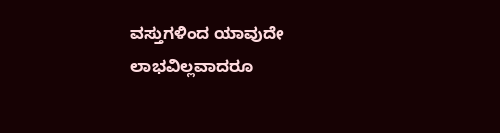ವಸ್ತುಗಳಿಂದ ಯಾವುದೇ ಲಾಭವಿಲ್ಲವಾದರೂ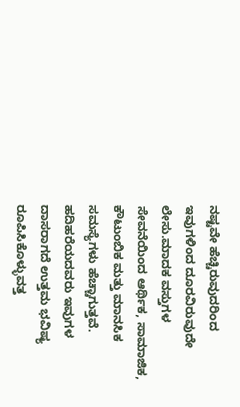ನಷ್ಟವೇ ಹೆಚ್ಚಿರುವುದರಿಂದ ಇವುಗಳಿಂದ ದೂರವಿರುವುದೇ ಲೇಸು.ಮಾದಕ ವಸ್ತುಗಳ ಸೇವನೆಯಿಂದ ಆರ್ಥಿಕ, ಸಾಮಾಜಿಕ, ಕೌಟುಂಬಿಕ ಮತ್ತು ಮಾನಸಿಕ ಸಮಸ್ಯೆಗಳು ಹೆಚ್ಚಾಗುತ್ತವೆ. ಹದಿಹರೆಯದವರು ಇವುಗಳ ದಾಸರಾಗದೆ ಉತ್ತಮ ಭವಿಷ್ಯ ರೂಪಿಸಿಕೊಳ್ಳುವತ್ತ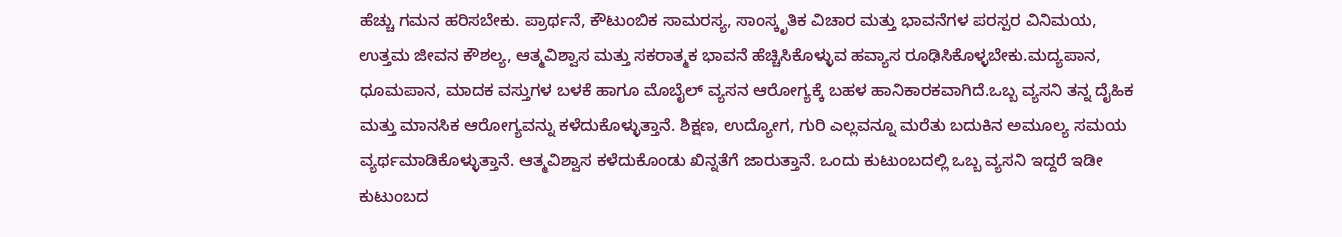ಹೆಚ್ಚು ಗಮನ ಹರಿಸಬೇಕು. ಪ್ರಾರ್ಥನೆ, ಕೌಟುಂಬಿಕ ಸಾಮರಸ್ಯ, ಸಾಂಸ್ಕೃತಿಕ ವಿಚಾರ ಮತ್ತು ಭಾವನೆಗಳ ಪರಸ್ಪರ ವಿನಿಮಯ, ಉತ್ತಮ ಜೀವನ ಕೌಶಲ್ಯ, ಆತ್ಮವಿಶ್ವಾಸ ಮತ್ತು ಸಕರಾತ್ಮಕ ಭಾವನೆ ಹೆಚ್ಚಿಸಿಕೊಳ್ಳುವ ಹವ್ಯಾಸ ರೂಢಿಸಿಕೊಳ್ಳಬೇಕು.ಮದ್ಯಪಾನ, ಧೂಮಪಾನ, ಮಾದಕ ವಸ್ತುಗಳ ಬಳಕೆ ಹಾಗೂ ಮೊಬೈಲ್ ವ್ಯಸನ ಆರೋಗ್ಯಕ್ಕೆ ಬಹಳ ಹಾನಿಕಾರಕವಾಗಿದೆ.ಒಬ್ಬ ವ್ಯಸನಿ ತನ್ನ ದೈಹಿಕ ಮತ್ತು ಮಾನಸಿಕ ಆರೋಗ್ಯವನ್ನು ಕಳೆದುಕೊಳ್ಳುತ್ತಾನೆ. ಶಿಕ್ಷಣ, ಉದ್ಯೋಗ, ಗುರಿ ಎಲ್ಲವನ್ನೂ ಮರೆತು ಬದುಕಿನ ಅಮೂಲ್ಯ ಸಮಯ ವ್ಯರ್ಥಮಾಡಿಕೊಳ್ಳುತ್ತಾನೆ. ಆತ್ಮವಿಶ್ವಾಸ ಕಳೆದುಕೊಂಡು ಖಿನ್ನತೆಗೆ ಜಾರುತ್ತಾನೆ. ಒಂದು ಕುಟುಂಬದಲ್ಲಿ ಒಬ್ಬ ವ್ಯಸನಿ ಇದ್ದರೆ ಇಡೀ ಕುಟುಂಬದ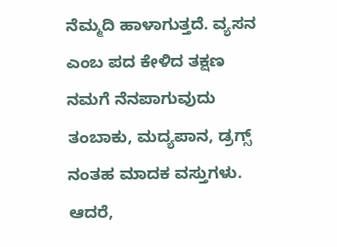ನೆಮ್ಮದಿ ಹಾಳಾಗುತ್ತದೆ. ವ್ಯಸನ ಎಂಬ ಪದ ಕೇಳಿದ ತಕ್ಷಣ ನಮಗೆ ನೆನಪಾಗುವುದು ತಂಬಾಕು, ಮದ್ಯಪಾನ, ಡ್ರಗ್ಸ್ ನಂತಹ ಮಾದಕ ವಸ್ತುಗಳು. ಆದರೆ,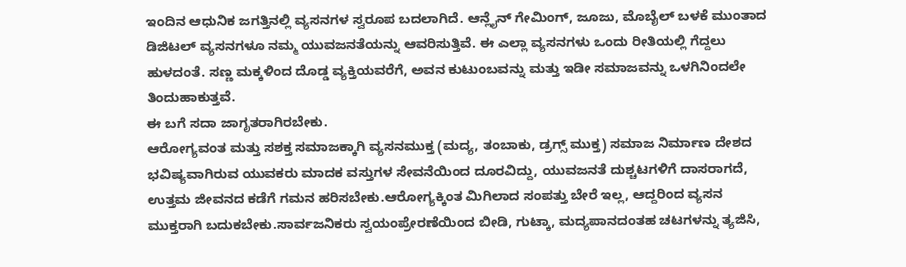ಇಂದಿನ ಆಧುನಿಕ ಜಗತ್ತಿನಲ್ಲಿ ವ್ಯಸನಗಳ ಸ್ವರೂಪ ಬದಲಾಗಿದೆ. ಆನ್ಲೈನ್ ಗೇಮಿಂಗ್, ಜೂಜು, ಮೊಬೈಲ್ ಬಳಕೆ ಮುಂತಾದ ಡಿಜಿಟಲ್ ವ್ಯಸನಗಳೂ ನಮ್ಮ ಯುವಜನತೆಯನ್ನು ಆವರಿಸುತ್ತಿವೆ. ಈ ಎಲ್ಲಾ ವ್ಯಸನಗಳು ಒಂದು ರೀತಿಯಲ್ಲಿ ಗೆದ್ದಲು ಹುಳದಂತೆ. ಸಣ್ಣ ಮಕ್ಕಳಿಂದ ದೊಡ್ಡ ವ್ಯಕ್ತಿಯವರೆಗೆ, ಅವನ ಕುಟುಂಬವನ್ನು ಮತ್ತು ಇಡೀ ಸಮಾಜವನ್ನು ಒಳಗಿನಿಂದಲೇ ತಿಂದುಹಾಕುತ್ತವೆ.
ಈ ಬಗೆ ಸದಾ ಜಾಗೃತರಾಗಿರಬೇಕು.
ಆರೋಗ್ಯವಂತ ಮತ್ತು ಸಶಕ್ತ ಸಮಾಜಕ್ಕಾಗಿ ವ್ಯಸನಮುಕ್ತ (ಮದ್ಯ, ತಂಬಾಕು, ಡ್ರಗ್ಸ್ ಮುಕ್ತ) ಸಮಾಜ ನಿರ್ಮಾಣ ದೇಶದ ಭವಿಷ್ಯವಾಗಿರುವ ಯುವಕರು ಮಾದಕ ವಸ್ತುಗಳ ಸೇವನೆಯಿಂದ ದೂರವಿದ್ದು, ಯುವಜನತೆ ದುಶ್ಚಟಗಳಿಗೆ ದಾಸರಾಗದೆ,
ಉತ್ತಮ ಜೀವನದ ಕಡೆಗೆ ಗಮನ ಹರಿಸಬೇಕು.ಆರೋಗ್ಯಕ್ಕಿಂತ ಮಿಗಿಲಾದ ಸಂಪತ್ತು ಬೇರೆ ಇಲ್ಲ, ಆದ್ದರಿಂದ ವ್ಯಸನ ಮುಕ್ತರಾಗಿ ಬದುಕಬೇಕು.ಸಾರ್ವಜನಿಕರು ಸ್ವಯಂಪ್ರೇರಣೆಯಿಂದ ಬೀಡಿ, ಗುಟ್ಕಾ, ಮದ್ಯಪಾನದಂತಹ ಚಟಗಳನ್ನು ತ್ಯಜಿಸಿ,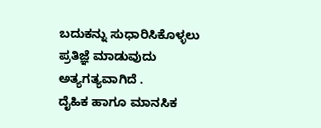ಬದುಕನ್ನು ಸುಧಾರಿಸಿಕೊಳ್ಳಲು ಪ್ರತಿಜ್ಞೆ ಮಾಡುವುದು ಅತ್ಯಗತ್ಯವಾಗಿದೆ .
ದೈಹಿಕ ಹಾಗೂ ಮಾನಸಿಕ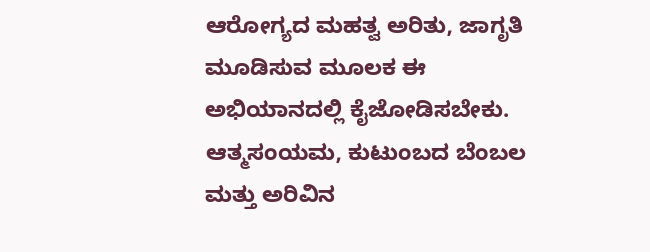ಆರೋಗ್ಯದ ಮಹತ್ವ ಅರಿತು, ಜಾಗೃತಿ ಮೂಡಿಸುವ ಮೂಲಕ ಈ ಅಭಿಯಾನದಲ್ಲಿ ಕೈಜೋಡಿಸಬೇಕು. ಆತ್ಮಸಂಯಮ, ಕುಟುಂಬದ ಬೆಂಬಲ ಮತ್ತು ಅರಿವಿನ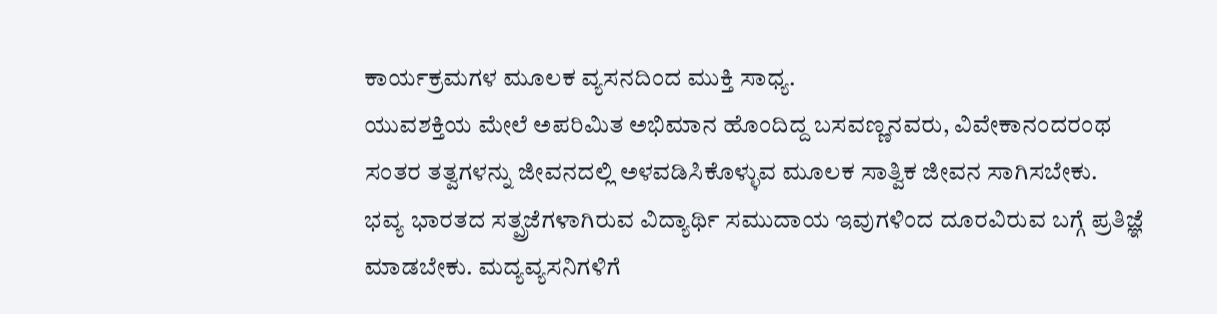ಕಾರ್ಯಕ್ರಮಗಳ ಮೂಲಕ ವ್ಯಸನದಿಂದ ಮುಕ್ತಿ ಸಾಧ್ಯ.
ಯುವಶಕ್ತಿಯ ಮೇಲೆ ಅಪರಿಮಿತ ಅಭಿಮಾನ ಹೊಂದಿದ್ದ ಬಸವಣ್ಣನವರು, ವಿವೇಕಾನಂದರಂಥ ಸಂತರ ತತ್ವಗಳನ್ನು ಜೀವನದಲ್ಲಿ ಅಳವಡಿಸಿಕೊಳ್ಳುವ ಮೂಲಕ ಸಾತ್ವಿಕ ಜೀವನ ಸಾಗಿಸಬೇಕು.
ಭವ್ಯ ಭಾರತದ ಸತ್ಪ್ರಜೆಗಳಾಗಿರುವ ವಿದ್ಯಾರ್ಥಿ ಸಮುದಾಯ ಇವುಗಳಿಂದ ದೂರವಿರುವ ಬಗ್ಗೆ ಪ್ರತಿಜ್ಞೆ ಮಾಡಬೇಕು. ಮದ್ಯವ್ಯಸನಿಗಳಿಗೆ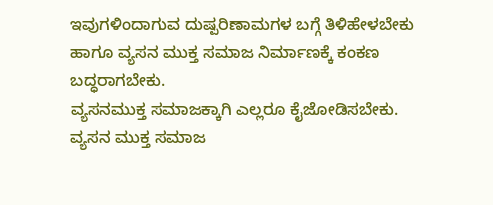ಇವುಗಳಿಂದಾಗುವ ದುಷ್ಪರಿಣಾಮಗಳ ಬಗ್ಗೆ ತಿಳಿಹೇಳಬೇಕು ಹಾಗೂ ವ್ಯಸನ ಮುಕ್ತ ಸಮಾಜ ನಿರ್ಮಾಣಕ್ಕೆ ಕಂಕಣ ಬದ್ಧರಾಗಬೇಕು.
ವ್ಯಸನಮುಕ್ತ ಸಮಾಜಕ್ಕಾಗಿ ಎಲ್ಲರೂ ಕೈಜೋಡಿಸಬೇಕು.
ವ್ಯಸನ ಮುಕ್ತ ಸಮಾಜ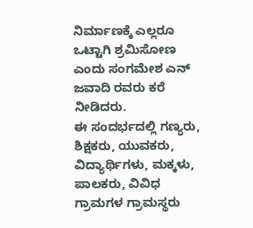ನಿರ್ಮಾಣಕ್ಕೆ ಎಲ್ಲರೂ ಒಟ್ಟಾಗಿ ಶ್ರಮಿಸೋಣ ಎಂದು ಸಂಗಮೇಶ ಎನ್ ಜವಾದಿ ರವರು ಕರೆ ನೀಡಿದರು.
ಈ ಸಂದರ್ಭದಲ್ಲಿ ಗಣ್ಯರು, ಶಿಕ್ಷಕರು, ಯುವಕರು, ವಿದ್ಯಾರ್ಥಿಗಳು, ಮಕ್ಕಳು, ಪಾಲಕರು, ವಿವಿಧ ಗ್ರಾಮಗಳ ಗ್ರಾಮಸ್ಥರು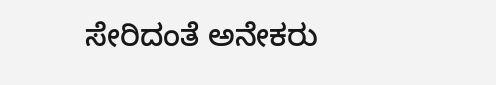ಸೇರಿದಂತೆ ಅನೇಕರು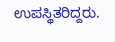ಉಪಸ್ಥಿತರಿದ್ದರು.